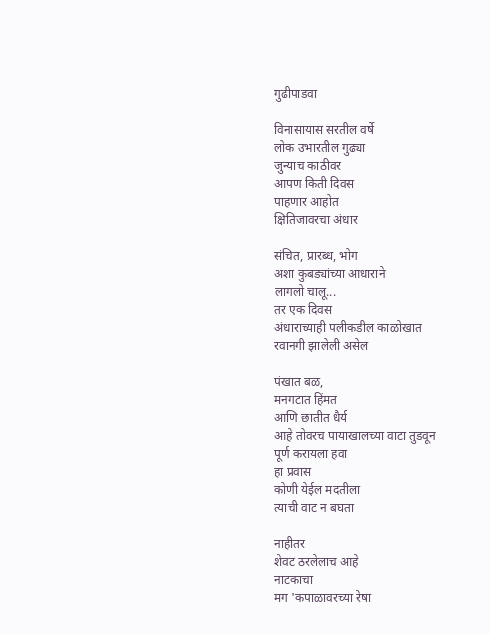गुढीपाडवा

विनासायास सरतील वर्षे
लोक उभारतील गुढ्या
जुन्याच काठीवर
आपण किती दिवस
पाहणार आहोत
क्षितिजावरचा अंधार

संचित, प्रारब्ध, भोग
अशा कुबड्यांच्या आधाराने
लागलो चालू...
तर एक दिवस
अंधाराच्याही पलीकडील काळोखात
रवानगी झालेली असेल

पंखात बळ,
मनगटात हिंमत
आणि छातीत धैर्य
आहे तोवरच पायाखालच्या वाटा तुडवून
पूर्ण करायला हवा
हा प्रवास
कोणी येईल मदतीला
त्याची वाट न बघता

नाहीतर
शेवट ठरलेलाच आहे
नाटकाचा
मग 'कपाळावरच्या रेषा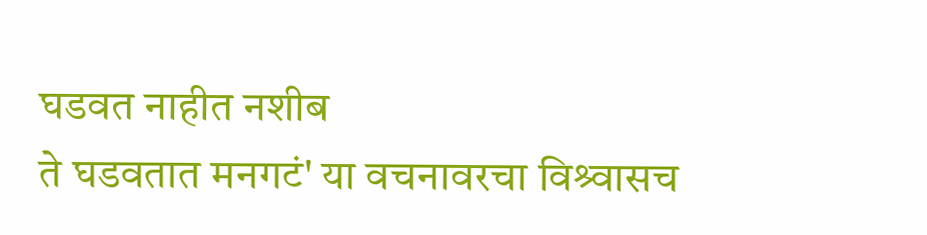घडवत नाहीत नशीब
ते घडवतात मनगटं' या वचनावरचा विश्र्वासच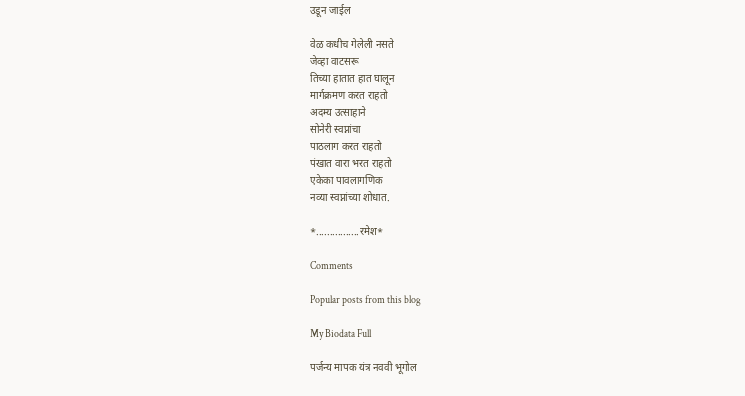उडून जाईल

वेळ कधीच गेलेली नसते
जेव्हा वाटसरू
तिच्या हातात हात घालून
मार्गक्रमण करत राहतो
अदम्य उत्साहाने
सोनेरी स्वप्नांचा
पाठलाग करत राहतो
पंखात वारा भरत राहतो
एकेका पावलागणिक
नव्या स्वप्नांच्या शोधात.

*................रमेश*

Comments

Popular posts from this blog

My Biodata Full

पर्जन्य मापक यंत्र नववी भूगोल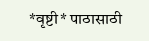*वृष्टी* पाठासाठी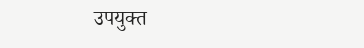उपयुक्त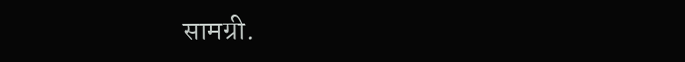सामग्री.